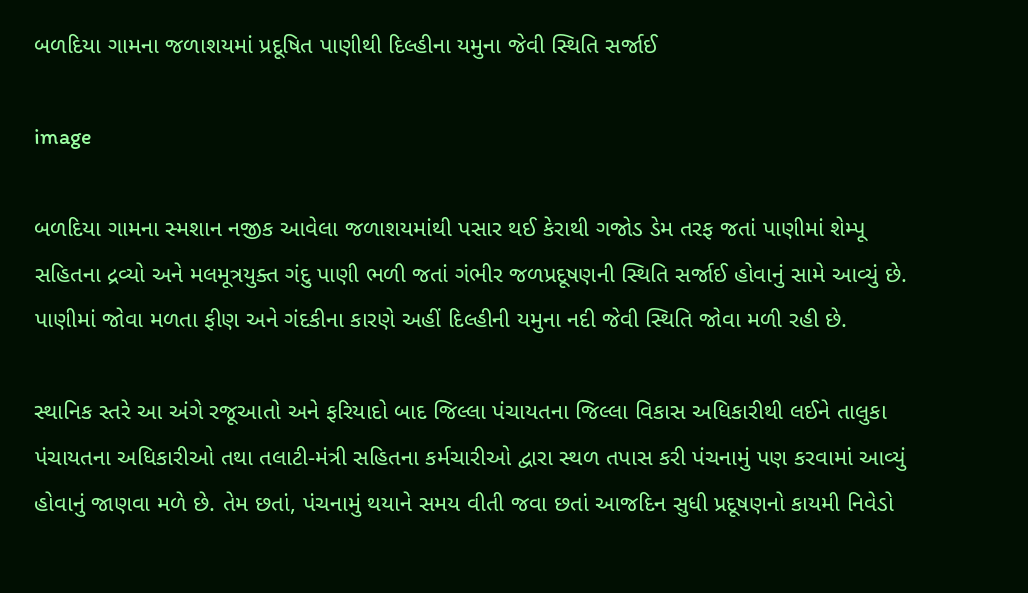બળદિયા ગામના જળાશયમાં પ્રદૂષિત પાણીથી દિલ્હીના યમુના જેવી સ્થિતિ સર્જાઈ

image

બળદિયા ગામના સ્મશાન નજીક આવેલા જળાશયમાંથી પસાર થઈ કેરાથી ગજોડ ડેમ તરફ જતાં પાણીમાં શેમ્પૂ સહિતના દ્રવ્યો અને મલમૂત્રયુક્ત ગંદુ પાણી ભળી જતાં ગંભીર જળપ્રદૂષણની સ્થિતિ સર્જાઈ હોવાનું સામે આવ્યું છે. પાણીમાં જોવા મળતા ફીણ અને ગંદકીના કારણે અહીં દિલ્હીની યમુના નદી જેવી સ્થિતિ જોવા મળી રહી છે.

સ્થાનિક સ્તરે આ અંગે રજૂઆતો અને ફરિયાદો બાદ જિલ્લા પંચાયતના જિલ્લા વિકાસ અધિકારીથી લઈને તાલુકા પંચાયતના અધિકારીઓ તથા તલાટી-મંત્રી સહિતના કર્મચારીઓ દ્વારા સ્થળ તપાસ કરી પંચનામું પણ કરવામાં આવ્યું હોવાનું જાણવા મળે છે. તેમ છતાં, પંચનામું થયાને સમય વીતી જવા છતાં આજદિન સુધી પ્રદૂષણનો કાયમી નિવેડો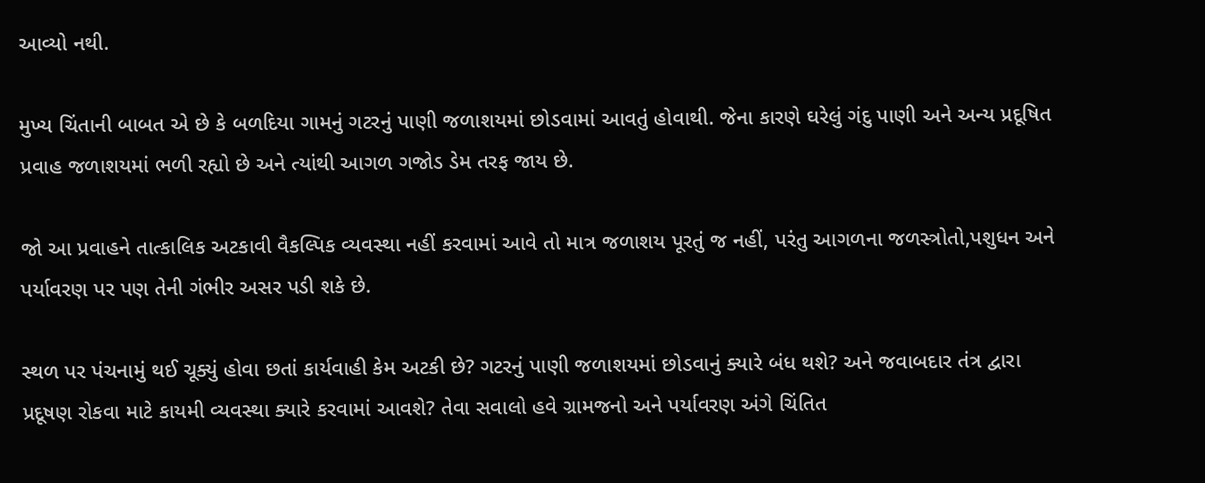આવ્યો નથી.

મુખ્ય ચિંતાની બાબત એ છે કે બળદિયા ગામનું ગટરનું પાણી જળાશયમાં છોડવામાં આવતું હોવાથી. જેના કારણે ઘરેલું ગંદુ પાણી અને અન્ય પ્રદૂષિત પ્રવાહ જળાશયમાં ભળી રહ્યો છે અને ત્યાંથી આગળ ગજોડ ડેમ તરફ જાય છે.

જો આ પ્રવાહને તાત્કાલિક અટકાવી વૈકલ્પિક વ્યવસ્થા નહીં કરવામાં આવે તો માત્ર જળાશય પૂરતું જ નહીં, પરંતુ આગળના જળસ્ત્રોતો,પશુધન અને પર્યાવરણ પર પણ તેની ગંભીર અસર પડી શકે છે.

સ્થળ પર પંચનામું થઈ ચૂક્યું હોવા છતાં કાર્યવાહી કેમ અટકી છે? ગટરનું પાણી જળાશયમાં છોડવાનું ક્યારે બંધ થશે? અને જવાબદાર તંત્ર દ્વારા પ્રદૂષણ રોકવા માટે કાયમી વ્યવસ્થા ક્યારે કરવામાં આવશે? તેવા સવાલો હવે ગ્રામજનો અને પર્યાવરણ અંગે ચિંતિત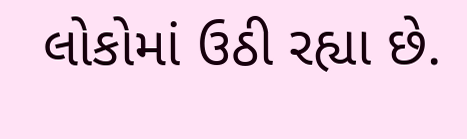લોકોમાં ઉઠી રહ્યા છે.